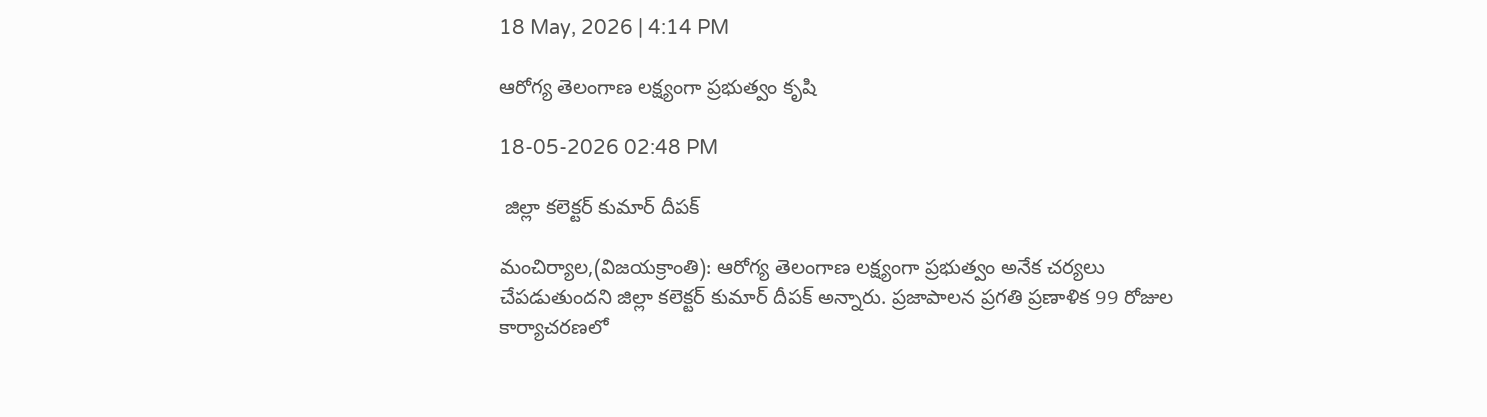18 May, 2026 | 4:14 PM

ఆరోగ్య తెలంగాణ లక్ష్యంగా ప్రభుత్వం కృషి

18-05-2026 02:48 PM

 జిల్లా కలెక్టర్ కుమార్ దీపక్

మంచిర్యాల,(విజయక్రాంతి): ఆరోగ్య తెలంగాణ లక్ష్యంగా ప్రభుత్వం అనేక చర్యలు చేపడుతుందని జిల్లా కలెక్టర్ కుమార్ దీపక్ అన్నారు. ప్రజాపాలన ప్రగతి ప్రణాళిక 99 రోజుల కార్యాచరణలో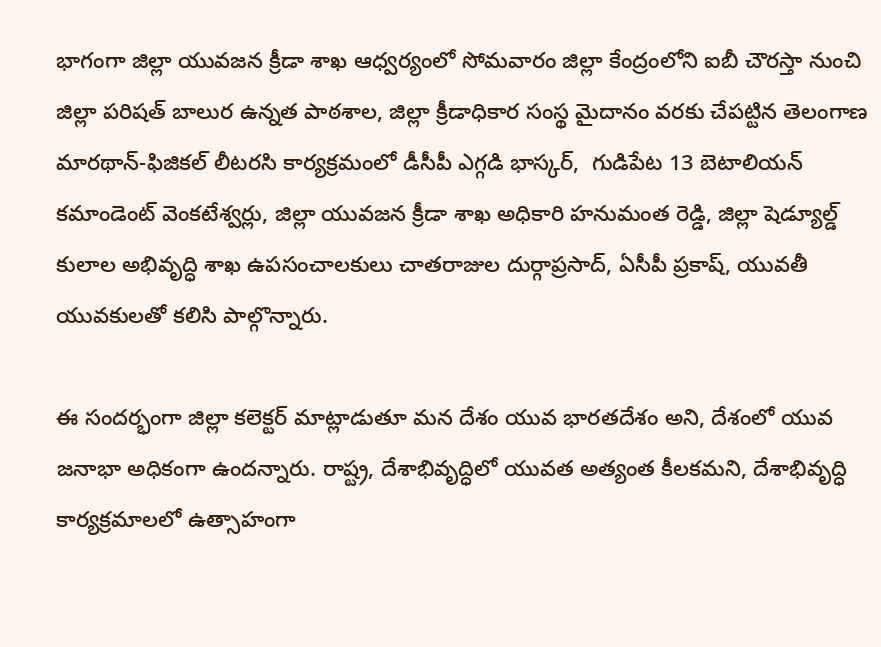భాగంగా జిల్లా యువజన క్రీడా శాఖ ఆధ్వర్యంలో సోమవారం జిల్లా కేంద్రంలోని ఐబీ చౌరస్తా నుంచి జిల్లా పరిషత్ బాలుర ఉన్నత పాఠశాల, జిల్లా క్రీడాధికార సంస్థ మైదానం వరకు చేపట్టిన తెలంగాణ మారథాన్-ఫిజికల్ లీటరసి కార్యక్రమంలో డీసీపీ ఎగ్గడి భాస్కర్,  గుడిపేట 13 బెటాలియన్ కమాండెంట్ వెంకటేశ్వర్లు, జిల్లా యువజన క్రీడా శాఖ అధికారి హనుమంత రెడ్డి, జిల్లా షెడ్యూల్డ్ కులాల అభివృద్ధి శాఖ ఉపసంచాలకులు చాతరాజుల దుర్గాప్రసాద్, ఏసీపీ ప్రకాష్, యువతీ యువకులతో కలిసి పాల్గొన్నారు.

ఈ సందర్భంగా జిల్లా కలెక్టర్ మాట్లాడుతూ మన దేశం యువ భారతదేశం అని, దేశంలో యువ జనాభా అధికంగా ఉందన్నారు. రాష్ట్ర, దేశాభివృద్ధిలో యువత అత్యంత కీలకమని, దేశాభివృద్ధి కార్యక్రమాలలో ఉత్సాహంగా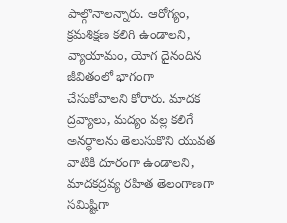పాల్గొనాలన్నారు. ఆరోగ్యం, క్రమశిక్షణ కలిగి ఉండాలని, వ్యాయామం, యోగ దైనందిన జీవితంలో భాగంగా చేసుకోవాలని కోరారు. మాదక ద్రవ్యాలు, మద్యం వల్ల కలిగే అనర్ధాలను తెలుసుకొని యువత వాటికి దూరంగా ఉండాలని, మాదకద్రవ్య రహిత తెలంగాణగా సమిష్టిగా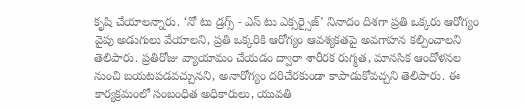కృషి చేయాలన్నారు. ‘నో టు డ్రగ్స్ - ఎస్ టు ఎక్సర్సైజ్’ నినాదం దిశగా ప్రతి ఒక్కరు ఆరోగ్యం వైపు అడుగులు వేయాలని, ప్రతి ఒక్కరికి ఆరోగ్యం ఆవశ్యకతపై అవగాహన కల్పించాలని తెలిపారు. ప్రతిరోజు వ్యాయామం చేయడం ద్వారా శారీరక రుగ్మత, మానసిక ఆందోళనల నుంచి బయటపడవచ్చునని, అనారోగ్యం దరిచేరకుండా కాపాడుకోవచ్చని తెలిపారు. ఈ కార్యక్రమంలో సంబంధిత అధికారులు, యువతి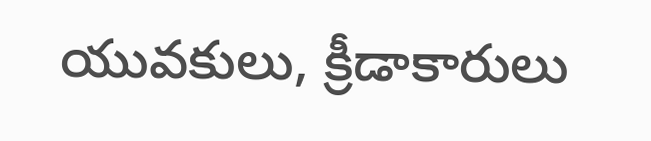యువకులు, క్రీడాకారులు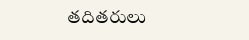తదితరులు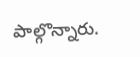పాల్గొన్నారు.